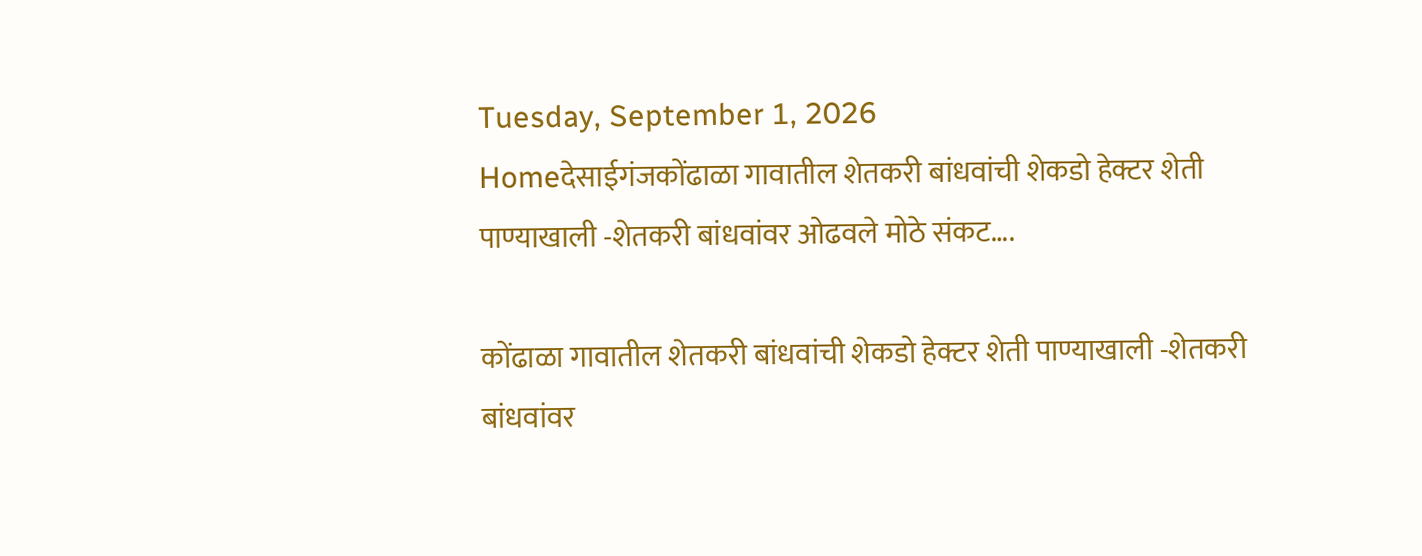Tuesday, September 1, 2026
Homeदेसाईगंजकोंढाळा गावातील शेतकरी बांधवांची शेकडो हेक्टर शेती पाण्याखाली -शेतकरी बांधवांवर ओढवले मोठे संकट….

कोंढाळा गावातील शेतकरी बांधवांची शेकडो हेक्टर शेती पाण्याखाली -शेतकरी बांधवांवर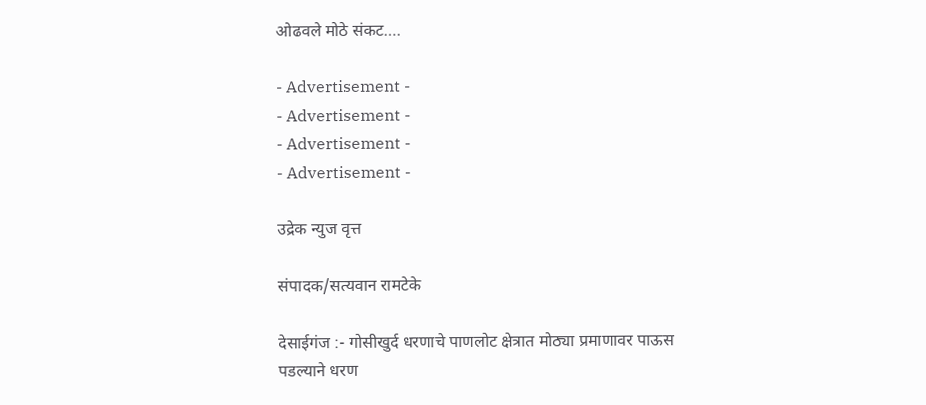ओढवले मोठे संकट….

- Advertisement -
- Advertisement -
- Advertisement -
- Advertisement -

उद्रेक न्युज वृत्त

संपादक/सत्यवान रामटेके

देसाईगंज :- गोसीखुर्द धरणाचे पाणलोट क्षेत्रात मोठ्या प्रमाणावर पाऊस पडल्याने धरण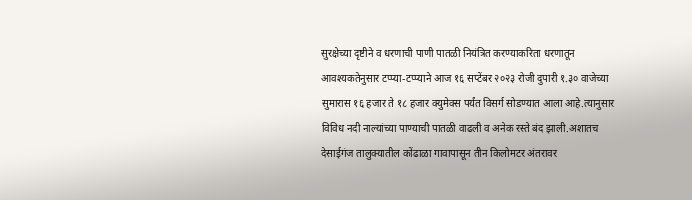सुरक्षेच्या दृष्टीने व धरणाची पाणी पातळी नियंत्रित करण्याकरिता धरणातून आवश्यकतेनुसार टप्प्या-टप्प्याने आज १६ सप्टेंबर २०२३ रोजी दुपारी १.३० वाजेच्या सुमारास १६ हजार ते १८ हजार क्युमेक्स पर्यंत विसर्ग सोडण्यात आला आहे.त्यानुसार विविध नदी नाल्यांच्या पाण्याची पातळी वाढली व अनेक रस्ते बंद झाली.अशातच देसाईगंज तालुक्यातील कोंढाळा गावापासून तीन किलोमटर अंतरावर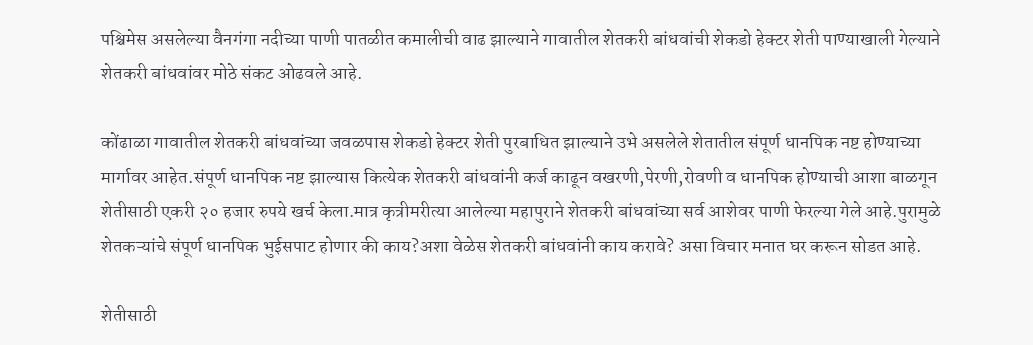पश्चिमेस असलेल्या वैनगंगा नदीच्या पाणी पातळीत कमालीची वाढ झाल्याने गावातील शेतकरी बांधवांची शेकडो हेक्टर शेती पाण्याखाली गेल्याने शेतकरी बांधवांवर मोठे संकट ओढवले आहे.

कोंढाळा गावातील शेतकरी बांधवांच्या जवळपास शेकडो हेक्टर शेती पुरबाधित झाल्याने उभे असलेले शेतातील संपूर्ण धानपिक नष्ट होण्याच्या मार्गावर आहेत.संपूर्ण धानपिक नष्ट झाल्यास कित्येक शेतकरी बांधवांनी कर्ज काढून वखरणी,पेरणी,रोवणी व धानपिक होण्याची आशा बाळगून शेतीसाठी एकरी २० हजार रुपये खर्च केला.मात्र कृत्रीमरीत्या आलेल्या महापुराने शेतकरी बांधवांच्या सर्व आशेवर पाणी फेरल्या गेले आहे.पुरामुळे शेतकऱ्यांचे संपूर्ण धानपिक भुईसपाट होणार की काय?अशा वेळेस शेतकरी बांधवांनी काय करावे? असा विचार मनात घर करून सोडत आहे.

शेतीसाठी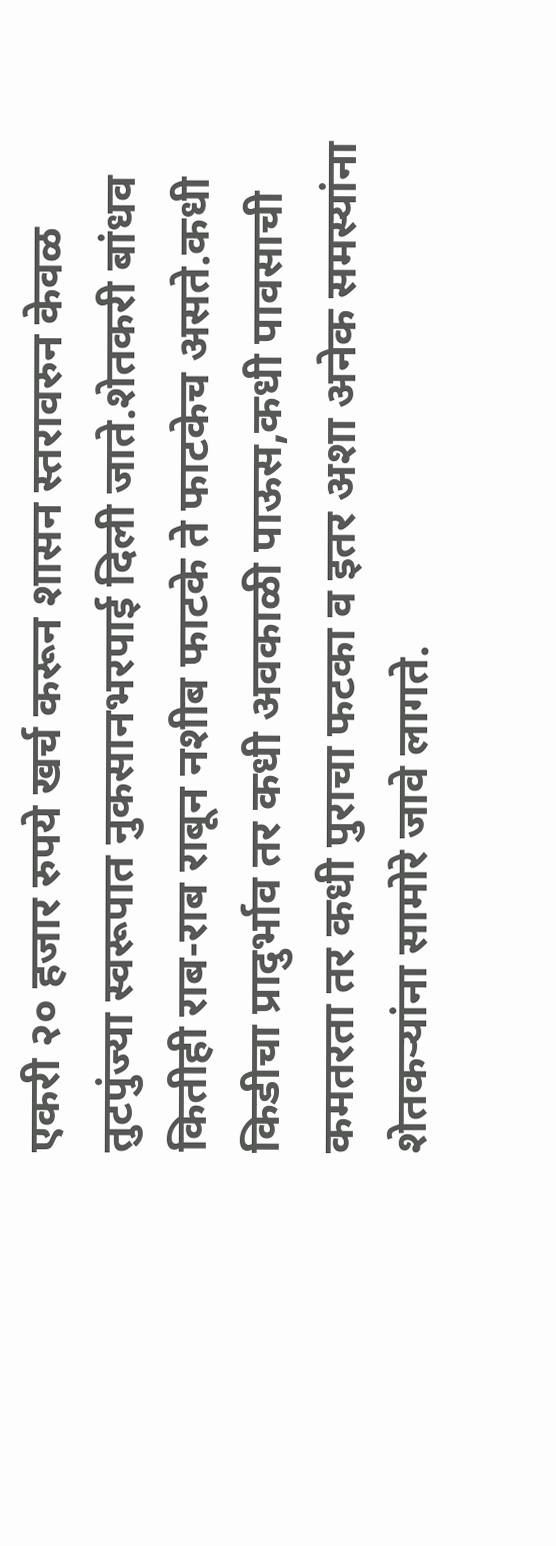एकरी २० हजार रुपये खर्च करून शासन स्तरावरुन केवळ तुटपुंज्या स्वरूपात नुकसानभरपाई दिली जाते.शेतकरी बांधव कितीही राब-राब राबून नशीब फाटके ते फाटकेच असते.कधी किडीचा प्रादुर्भाव तर कधी अवकाळी पाऊस,कधी पावसाची कमतरता तर कधी पुराचा फटका व इतर अशा अनेक समस्यांना शेतकऱ्यांना सामोरे जावे लागते.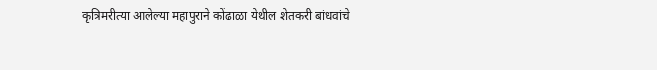कृत्रिमरीत्या आलेल्या महापुराने कोंढाळा येथील शेतकरी बांधवांचे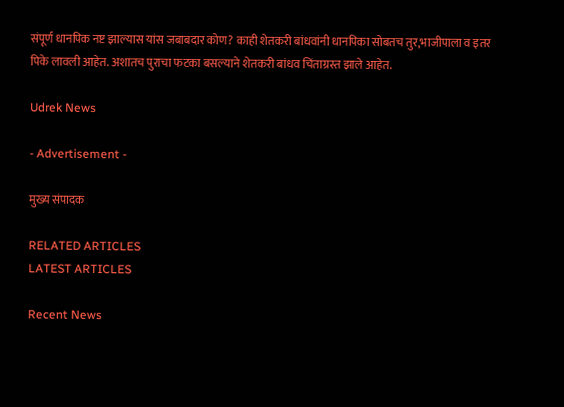संपूर्ण धानपिक नष्ट झाल्यास यांस जबाबदार कोण? काही शेतकरी बांधवांनी धानपिका सोबतच तुर,भाजीपाला व इतर पिके लावली आहेत. अशातच पुराचा फटका बसल्याने शेतकरी बांधव चिंताग्रस्त झाले आहेत.

Udrek News

- Advertisement -

मुख्य संपादक

RELATED ARTICLES
LATEST ARTICLES

Recent News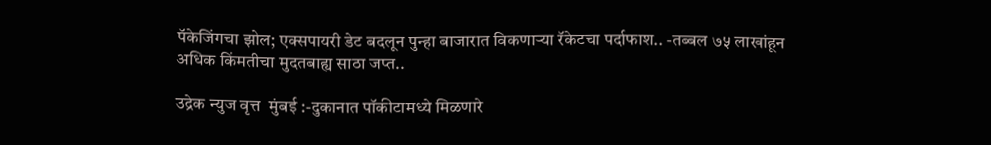पॅकेजिंगचा झोल; एक्सपायरी डेट बदलून पुन्हा बाजारात विकणाऱ्या रॅकेटचा पर्दाफाश.. -तब्बल ७५ लाखांहून अधिक किंमतीचा मुदतबाह्य साठा जप्त..

उद्रेक न्युज वृत्त  मुंबई :-दुकानात पॉकीटामध्ये मिळणारे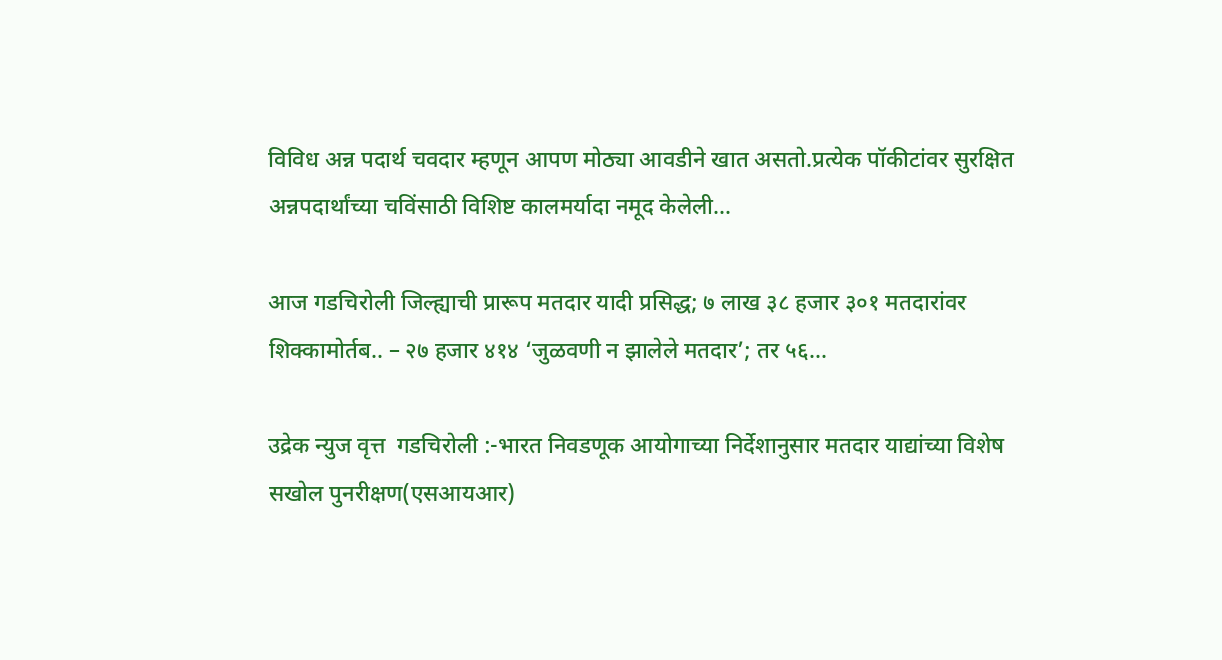विविध अन्न पदार्थ चवदार म्हणून आपण मोठ्या आवडीने खात असतो.प्रत्येक पॉकीटांवर सुरक्षित अन्नपदार्थांच्या चविंसाठी विशिष्ट कालमर्यादा नमूद केलेली...

आज गडचिरोली जिल्ह्याची प्रारूप मतदार यादी प्रसिद्ध; ७ लाख ३८ हजार ३०१ मतदारांवर शिक्कामोर्तब.. – २७ हजार ४१४ ‘जुळवणी न झालेले मतदार’; तर ५६...

उद्रेक न्युज वृत्त  गडचिरोली :-भारत निवडणूक आयोगाच्या निर्देशानुसार मतदार याद्यांच्या विशेष सखोल पुनरीक्षण(एसआयआर)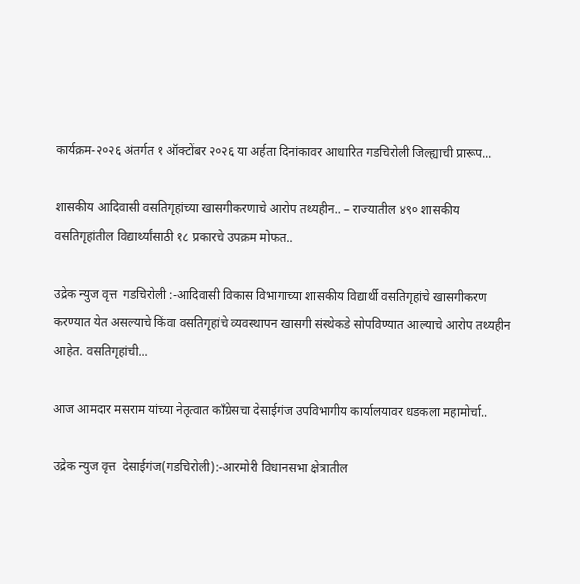कार्यक्रम-२०२६ अंतर्गत १ ऑक्टोंबर २०२६ या अर्हता दिनांकावर आधारित गडचिरोली जिल्ह्याची प्रारूप...

शासकीय आदिवासी वसतिगृहांच्या खासगीकरणाचे आरोप तथ्यहीन.. – राज्यातील ४९० शासकीय वसतिगृहांतील विद्यार्थ्यांसाठी १८ प्रकारचे उपक्रम मोफत..

उद्रेक न्युज वृत्त  गडचिरोली :-आदिवासी विकास विभागाच्या शासकीय विद्यार्थी वसतिगृहांचे खासगीकरण करण्यात येत असल्याचे किंवा वसतिगृहांचे व्यवस्थापन खासगी संस्थेकडे सोपविण्यात आल्याचे आरोप तथ्यहीन आहेत. वसतिगृहांची...

आज आमदार मसराम यांच्या नेतृत्वात काँग्रेसचा देसाईगंज उपविभागीय कार्यालयावर धडकला महामोर्चा..

उद्रेक न्युज वृत्त  देसाईगंज(गडचिरोली):-आरमोरी विधानसभा क्षेत्रातील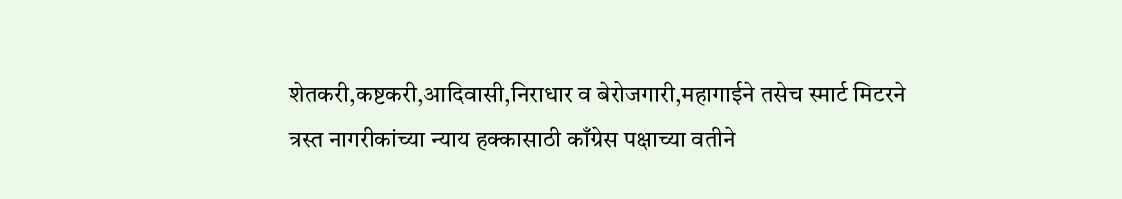शेतकरी,कष्टकरी,आदिवासी,निराधार व बेरोजगारी,महागाईने तसेच स्मार्ट मिटरने त्रस्त नागरीकांच्या न्याय हक्कासाठी काँग्रेस पक्षाच्या वतीने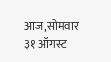आज,सोमवार ३१ ऑगस्ट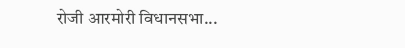रोजी आरमोरी विधानसभा...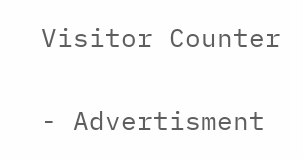Visitor Counter

- Advertisment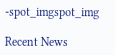-spot_imgspot_img

Recent News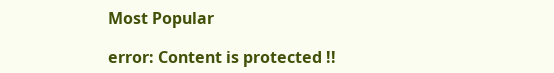Most Popular

error: Content is protected !!